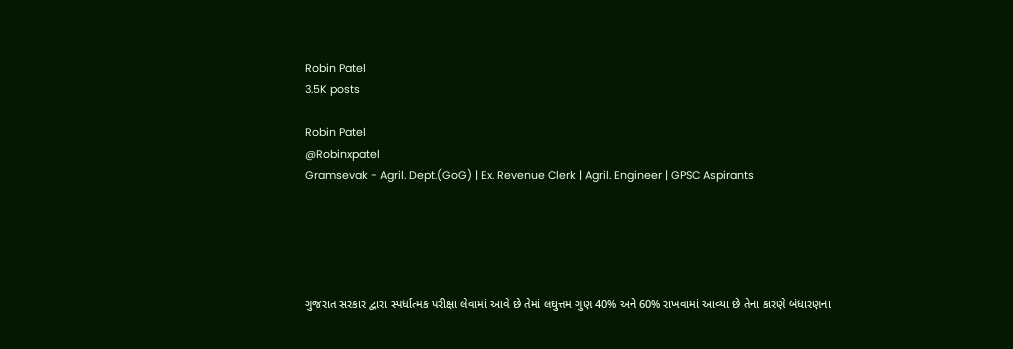Robin Patel
3.5K posts

Robin Patel
@Robinxpatel
Gramsevak - Agril. Dept.(GoG) | Ex. Revenue Clerk | Agril. Engineer | GPSC Aspirants





ગુજરાત સરકાર દ્વારા સ્પર્ધાત્મક પરીક્ષા લેવામાં આવે છે તેમાં લઘુત્તમ ગુણ 40% અને 60% રાખવામાં આવ્યા છે તેના કારણે બંધારણના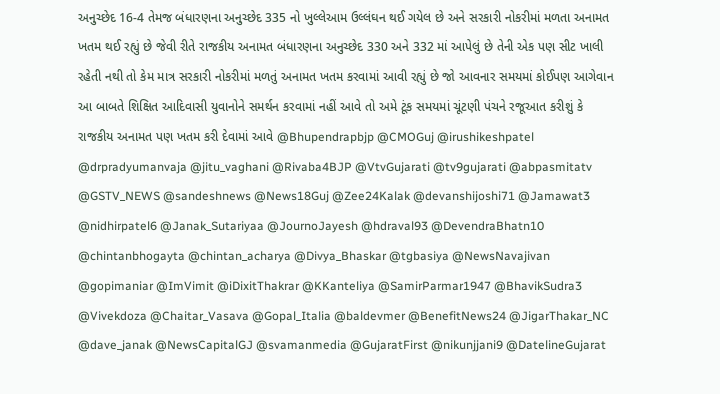અનુચ્છેદ 16-4 તેમજ બંધારણના અનુચ્છેદ 335 નો ખુલ્લેઆમ ઉલ્લંઘન થઈ ગયેલ છે અને સરકારી નોકરીમાં મળતા અનામત ખતમ થઈ રહ્યું છે જેવી રીતે રાજકીય અનામત બંધારણના અનુચ્છેદ 330 અને 332 માં આપેલું છે તેની એક પણ સીટ ખાલી રહેતી નથી તો કેમ માત્ર સરકારી નોકરીમાં મળતું અનામત ખતમ કરવામાં આવી રહ્યું છે જો આવનાર સમયમાં કોઈપણ આગેવાન આ બાબતે શિક્ષિત આદિવાસી યુવાનોને સમર્થન કરવામાં નહીં આવે તો અમે ટૂંક સમયમાં ચૂંટણી પંચને રજૂઆત કરીશું કે રાજકીય અનામત પણ ખતમ કરી દેવામાં આવે @Bhupendrapbjp @CMOGuj @irushikeshpatel @drpradyumanvaja @jitu_vaghani @Rivaba4BJP @VtvGujarati @tv9gujarati @abpasmitatv @GSTV_NEWS @sandeshnews @News18Guj @Zee24Kalak @devanshijoshi71 @Jamawat3 @nidhirpatel6 @Janak_Sutariyaa @JournoJayesh @hdraval93 @DevendraBhatn10 @chintanbhogayta @chintan_acharya @Divya_Bhaskar @tgbasiya @NewsNavajivan @gopimaniar @ImVimit @iDixitThakrar @KKanteliya @SamirParmar1947 @BhavikSudra3 @Vivekdoza @Chaitar_Vasava @Gopal_Italia @baldevmer @BenefitNews24 @JigarThakar_NC @dave_janak @NewsCapitalGJ @svamanmedia @GujaratFirst @nikunjjani9 @DatelineGujarat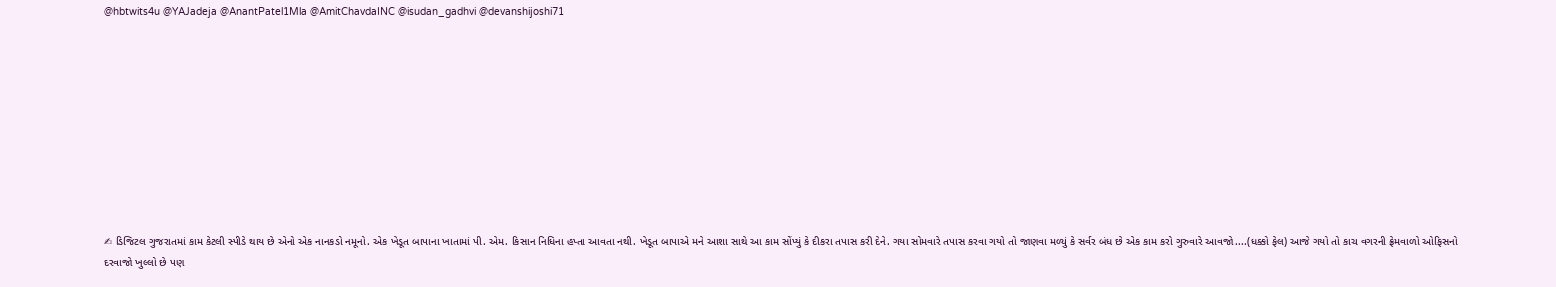@hbtwits4u @YAJadeja @AnantPatel1Mla @AmitChavdaINC @isudan_gadhvi @devanshijoshi71










✍ ડિજિટલ ગુજરાતમાં કામ કેટલી સ્પીડે થાય છે એનો એક નાનકડો નમૂનો. એક ખેડૂત બાપાના ખાતામાં પી. એમ. કિસાન નિધિના હપ્તા આવતા નથી. ખેડૂત બાપાએ મને આશા સાથે આ કામ સોંપ્યું કે દીકરા તપાસ કરી દેને. ગયા સોમવારે તપાસ કરવા ગયો તો જાણવા મળ્યું કે સર્વર બંધ છે એક કામ કરો ગુરુવારે આવજો....(ધક્કો ફેલ) આજે ગયો તો કાચ વગરની ફ્રેમવાળો ઓફિસનો દરવાજો ખુલ્લો છે પણ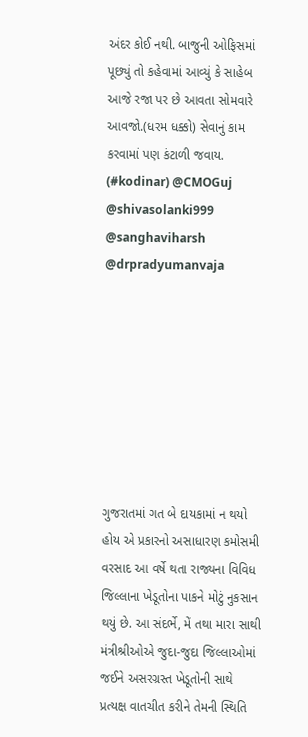અંદર કોઈ નથી. બાજુની ઓફિસમાં પૂછ્યું તો કહેવામાં આવ્યું કે સાહેબ આજે રજા પર છે આવતા સોમવારે આવજો.(ધરમ ધક્કો) સેવાનું કામ કરવામાં પણ કંટાળી જવાય. (#kodinar) @CMOGuj @shivasolanki999 @sanghaviharsh @drpradyumanvaja








ગુજરાતમાં ગત બે દાયકામાં ન થયો હોય એ પ્રકારનો અસાધારણ કમોસમી વરસાદ આ વર્ષે થતા રાજ્યના વિવિધ જિલ્લાના ખેડૂતોના પાકને મોટું નુકસાન થયું છે. આ સંદર્ભે, મેં તથા મારા સાથી મંત્રીશ્રીઓએ જુદા-જુદા જિલ્લાઓમાં જઈને અસરગ્રસ્ત ખેડૂતોની સાથે પ્રત્યક્ષ વાતચીત કરીને તેમની સ્થિતિ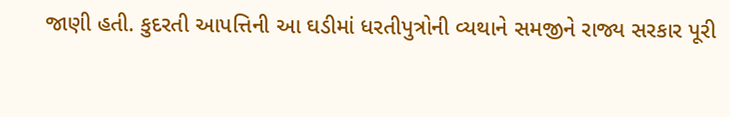જાણી હતી. કુદરતી આપત્તિની આ ઘડીમાં ધરતીપુત્રોની વ્યથાને સમજીને રાજ્ય સરકાર પૂરી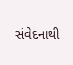સંવેદનાથી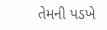તેમની પડખે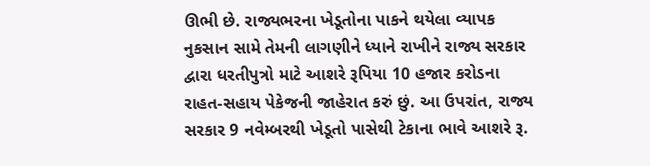ઊભી છે. રાજ્યભરના ખેડૂતોના પાકને થયેલા વ્યાપક નુકસાન સામે તેમની લાગણીને ધ્યાને રાખીને રાજ્ય સરકાર દ્વારા ધરતીપુત્રો માટે આશરે રૂપિયા 10 હજાર કરોડના રાહત-સહાય પેકેજની જાહેરાત કરું છું. આ ઉપરાંત, રાજ્ય સરકાર 9 નવેમ્બરથી ખેડૂતો પાસેથી ટેકાના ભાવે આશરે રૂ.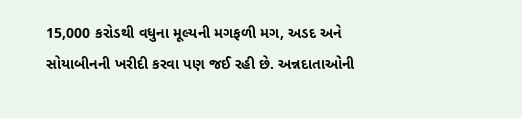15,000 કરોડથી વધુના મૂલ્યની મગફળી મગ, અડદ અને સોયાબીનની ખરીદી કરવા પણ જઈ રહી છે. અન્નદાતાઓની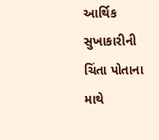આર્થિક સુખાકારીની ચિંતા પોતાના માથે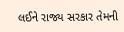લઈને રાજ્ય સરકાર તેમની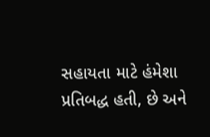સહાયતા માટે હંમેશા પ્રતિબદ્ધ હતી, છે અને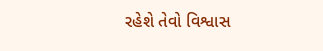રહેશે તેવો વિશ્વાસ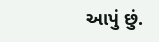આપું છું.